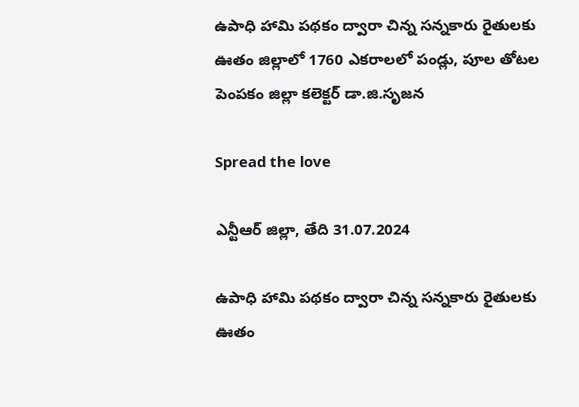ఉపాధి హామి పథకం ద్వారా చిన్న సన్నకారు రైతులకు ఊతం జిల్లాలో 1760 ఎకరాలలో పండ్లు, పూల తోటల పెంపకం జిల్లా కలెక్టర్‌ డా.జి.సృజన

Spread the love

ఎన్టీఆర్ జిల్లా, తేది 31.07.2024

ఉపాధి హామి పథకం ద్వారా చిన్న సన్నకారు రైతులకు ఊతం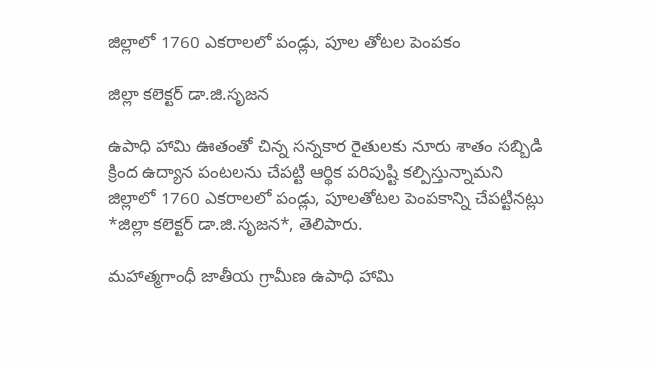జిల్లాలో 1760 ఎకరాలలో పండ్లు, పూల తోటల పెంపకం

జిల్లా కలెక్టర్‌ డా.జి.సృజన

ఉపాధి హామి ఊతంతో చిన్న సన్నకార రైతులకు నూరు శాతం సబ్బిడి క్రింద ఉద్యాన పంటలను చేపట్టి ఆర్థిక పరిపుష్టి కల్పిస్తున్నామని జిల్లాలో 1760 ఎకరాలలో పండ్లు, పూలతోటల పెంపకాన్ని చేపట్టినట్లు *జిల్లా కలెక్టర్‌ డా.జి.సృజన*, తెలిపారు.

మహాత్మగాంధీ జాతీయ గ్రామీణ ఉపాధి హామి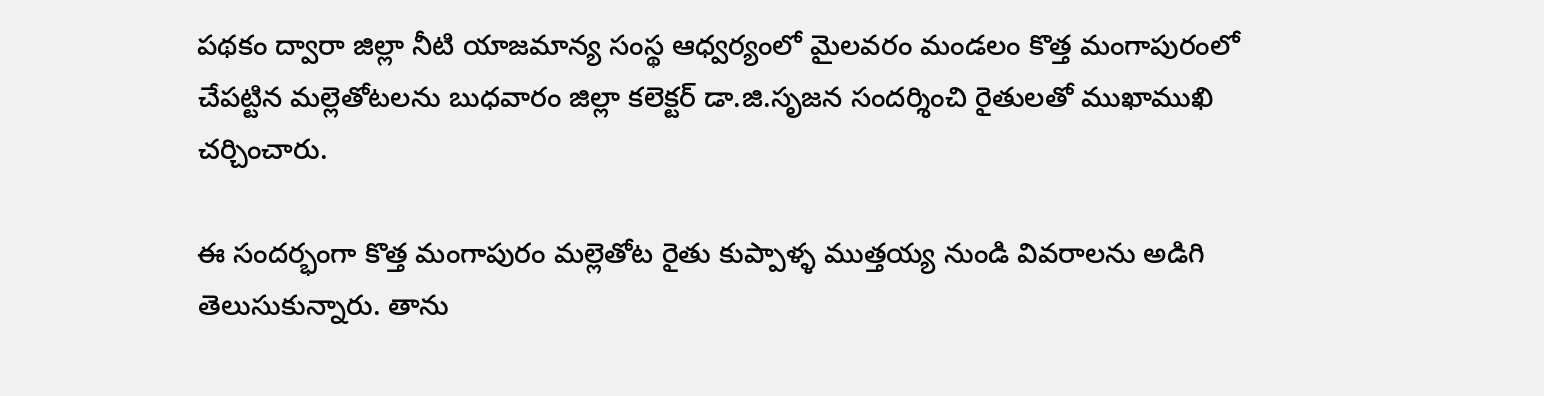పథకం ద్వారా జిల్లా నీటి యాజమాన్య సంస్థ ఆధ్వర్యంలో మైలవరం మండలం కొత్త మంగాపురంలో చేపట్టిన మల్లెతోటలను బుధవారం జిల్లా కలెక్టర్‌ డా.జి.సృజన సందర్శించి రైతులతో ముఖాముఖి చర్చించారు.

ఈ సందర్భంగా కొత్త మంగాపురం మల్లెతోట రైతు కుప్పాళ్ళ ముత్తయ్య నుండి వివరాలను అడిగి తెలుసుకున్నారు. తాను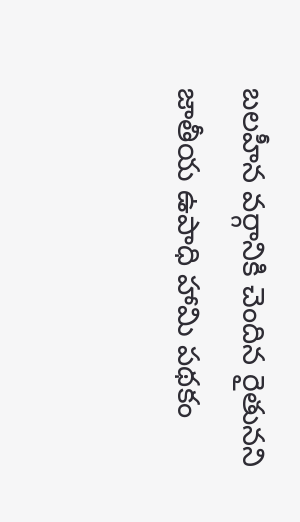బలహీన వర్గానికి చెందిన రైతునని జాతీయ ఉపాధి హామి పథకం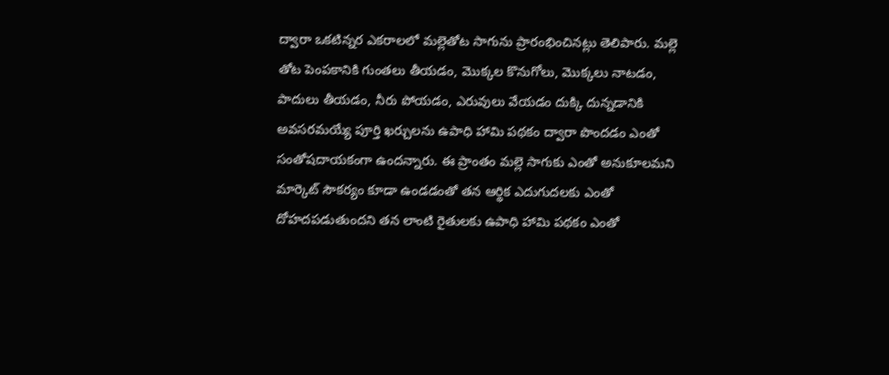ద్వారా ఒకటిన్నర ఎకరాలలో మల్లెతోట సాగును ప్రారంభించినట్లు తెలిపారు. మల్లె తోట పెంపకానికి గుంతలు తీయడం, మొక్కల కొనుగోలు, మొక్కలు నాటడం, పాదులు తీయడం, నీరు పోయడం, ఎరువులు వేయడం దుక్కి దున్నడానికి అవసరమయ్యే పూర్తి ఖర్చులను ఉపాధి హామి పథకం ద్వారా పొందడం ఎంతో సంతోషదాయకంగా ఉందన్నారు. ఈ ప్రాంతం మల్లె సాగుకు ఎంతో అనుకూలమని మార్కెట్‌ సౌకర్యం కూడా ఉండడంతో తన ఆర్థిక ఎదుగుదలకు ఎంతో దోహదపడుతుందని తన లాంటి రైతులకు ఉపాధి హామి పథకం ఎంతో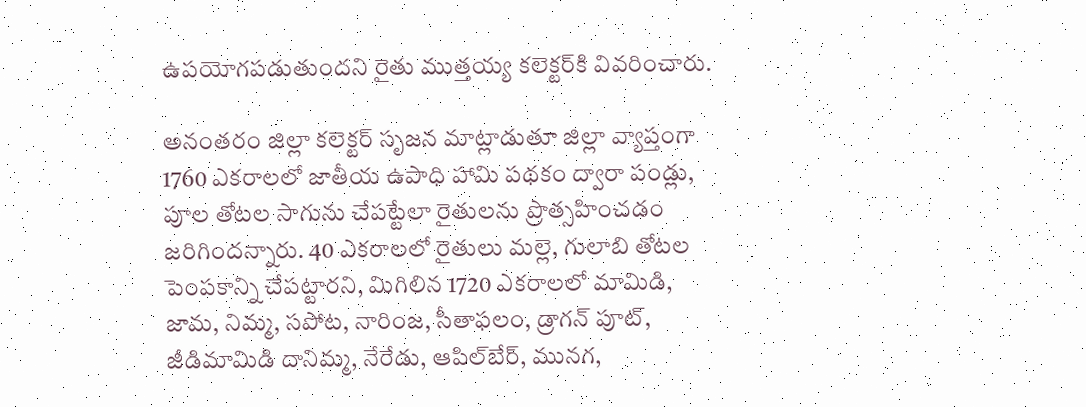ఉపయోగపడుతుందని రైతు ముత్తయ్య కలెక్టర్‌కి వివరించారు.

అనంతరం జిల్లా కలెక్టర్‌ సృజన మాట్లాడుతూ జిల్లా వ్యాప్తంగా 1760 ఎకరాలలో జాతీయ ఉపాధి హామి పథకం ద్వారా పండ్లు, పూల తోటల సాగును చేపట్టేలా రైతులను ప్రొత్సహించడం జరిగిందన్నారు. 40 ఎకరాలలో రైతులు మల్లె, గులాబి తోటల పెంపకాన్ని చేపట్టారని, మిగిలిన 1720 ఎకరాలలో మామిడి, జామ, నిమ్మ, సపోట, నారింజ, సీతాఫలం, డ్రాగన్‌ పూట్‌, జీడిమామిడి దానిమ్మ, నేరేడు, ఆపిల్‌బేర్‌, మునగ,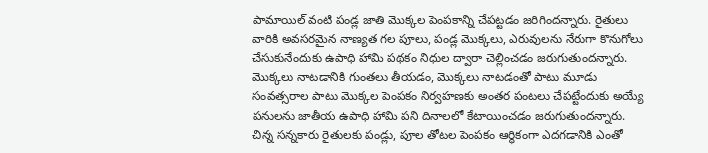పామాయిల్‌ వంటి పండ్ల జాతి మొక్కల పెంపకాన్ని చేపట్టడం జరిగిందన్నారు. రైతులు వారికి అవసరమైన నాణ్యత గల పూలు, పండ్ల మొక్కలు, ఎరువులను నేరుగా కొనుగోలు చేసుకునేందుకు ఉపాధి హామి పథకం నిధుల ద్వారా చెల్లించడం జరుగుతుందన్నారు. మొక్కలు నాటడానికి గుంతలు తీయడం, మొక్కలు నాటడంతో పాటు మూడు సంవత్సరాల పాటు మొక్కల పెంపకం నిర్వహణకు అంతర పంటలు చేపట్టేందుకు అయ్యే పనులను జాతీయ ఉపాధి హామి పని దినాలలో కేటాయించడం జరుగుతుందన్నారు. చిన్న సన్నకారు రైతులకు పండ్లు, పూల తోటల పెంపకం ఆర్థికంగా ఎదగడానికి ఎంతో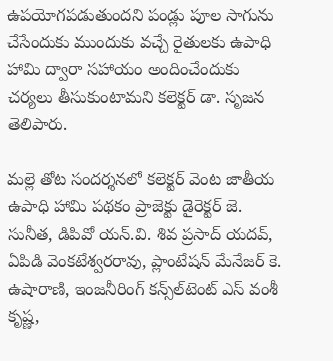ఉపయోగపడుతుందని పండ్లు పూల సాగును చేసేందుకు ముందుకు వచ్చే రైతులకు ఉపాధి హామి ద్వారా సహాయం అందించేందుకు చర్యలు తీసుకుంటామని కలెక్టర్‌ డా. సృజన తెలిపారు.

మల్లె తోట సందర్శనలో కలెక్టర్‌ వెంట జాతీయ ఉపాధి హామి పథకం ప్రాజెక్టు డైరెక్టర్‌ జె. సునీత, డిపివో యన్‌.వి. శివ ప్రసాద్‌ యదవ్‌, ఏపిడి వెంకటేశ్వరరావు, ప్లాంటేషన్‌ మేనేజర్‌ కె. ఉషారాణి, ఇంజనీరింగ్‌ కన్స్‌ల్‌టెంట్‌ ఎస్‌ వంశీ కృష్ణ,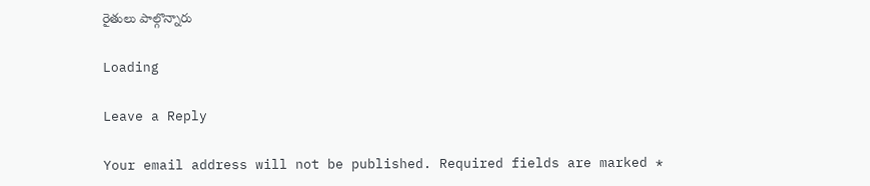రైతులు పాల్గొన్నారు

Loading

Leave a Reply

Your email address will not be published. Required fields are marked *